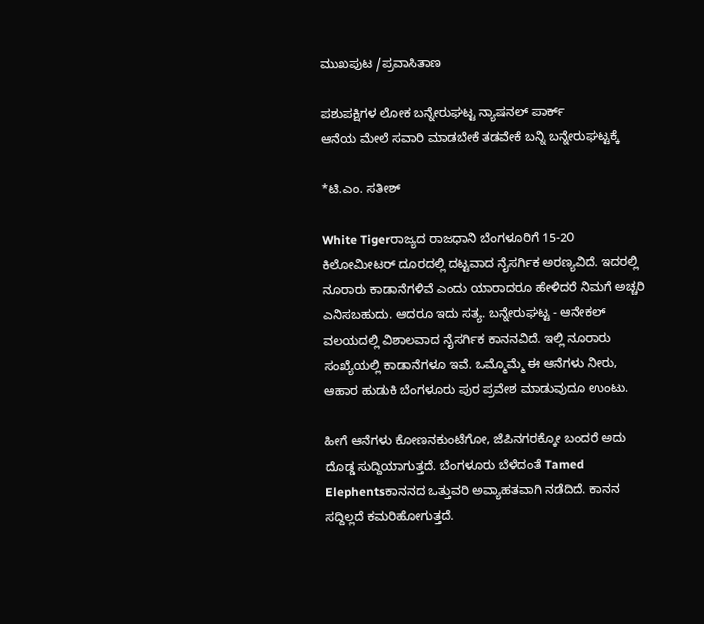ಮುಖಪುಟ /ಪ್ರವಾಸಿತಾಣ

ಪಶುಪಕ್ಷಿಗಳ ಲೋಕ ಬನ್ನೇರುಘಟ್ಟ ನ್ಯಾಷನಲ್ ಪಾರ್ಕ್
ಆನೆಯ ಮೇಲೆ ಸವಾರಿ ಮಾಡಬೇಕೆ ತಡವೇಕೆ ಬನ್ನಿ ಬನ್ನೇರುಘಟ್ಟಕ್ಕೆ

*ಟಿ.ಎಂ. ಸತೀಶ್

White Tigerರಾಜ್ಯದ ರಾಜಧಾನಿ ಬೆಂಗಳೂರಿಗೆ 15-2೦ ಕಿಲೋಮೀಟರ್ ದೂರದಲ್ಲಿ ದಟ್ಟವಾದ ನೈಸರ್ಗಿಕ ಅರಣ್ಯವಿದೆ. ಇದರಲ್ಲಿ ನೂರಾರು ಕಾಡಾನೆಗಳಿವೆ ಎಂದು ಯಾರಾದರೂ ಹೇಳಿದರೆ ನಿಮಗೆ ಅಚ್ಚರಿ ಎನಿಸಬಹುದು. ಆದರೂ ಇದು ಸತ್ಯ. ಬನ್ನೇರುಘಟ್ಟ - ಆನೇಕಲ್ ವಲಯದಲ್ಲಿ ವಿಶಾಲವಾದ ನೈಸರ್ಗಿಕ ಕಾನನವಿದೆ. ಇಲ್ಲಿ ನೂರಾರು ಸಂಖ್ಯೆಯಲ್ಲಿ ಕಾಡಾನೆಗಳೂ ಇವೆ. ಒಮ್ಮೊಮ್ಮೆ ಈ ಆನೆಗಳು ನೀರು, ಆಹಾರ ಹುಡುಕಿ ಬೆಂಗಳೂರು ಪುರ ಪ್ರವೇಶ ಮಾಡುವುದೂ ಉಂಟು.

ಹೀಗೆ ಆನೆಗಳು ಕೋಣನಕುಂಟೆಗೋ, ಜೆಪಿನಗರಕ್ಕೋ ಬಂದರೆ ಅದು ದೊಡ್ಡ ಸುದ್ದಿಯಾಗುತ್ತದೆ. ಬೆಂಗಳೂರು ಬೆಳೆದಂತೆ Tamed Elephentsಕಾನನದ ಒತ್ತುವರಿ ಅವ್ಯಾಹತವಾಗಿ ನಡೆದಿದೆ. ಕಾನನ ಸದ್ದಿಲ್ಲದೆ ಕಮರಿಹೋಗುತ್ತದೆ.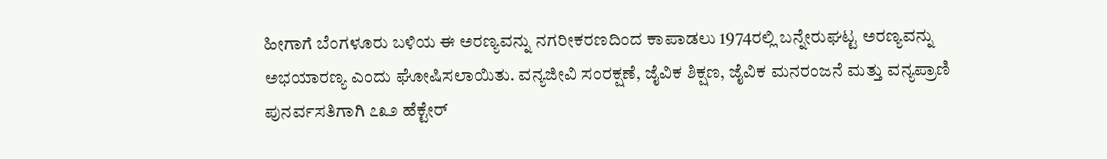ಹೀಗಾಗೆ ಬೆಂಗಳೂರು ಬಳಿಯ ಈ ಅರಣ್ಯವನ್ನು ನಗರೀಕರಣದಿಂದ ಕಾಪಾಡಲು 1974ರಲ್ಲಿ ಬನ್ನೇರುಘಟ್ಟ ಅರಣ್ಯವನ್ನು ಅಭಯಾರಣ್ಯ ಎಂದು ಘೋಷಿಸಲಾಯಿತು. ವನ್ಯಜೀವಿ ಸಂರಕ್ಷಣೆ, ಜೈವಿಕ ಶಿಕ್ಷಣ, ಜೈವಿಕ ಮನರಂಜನೆ ಮತ್ತು ವನ್ಯಪ್ರಾಣಿ ಪುನರ್ವಸತಿಗಾಗಿ ೭೩೨ ಹೆಕ್ಟೇರ್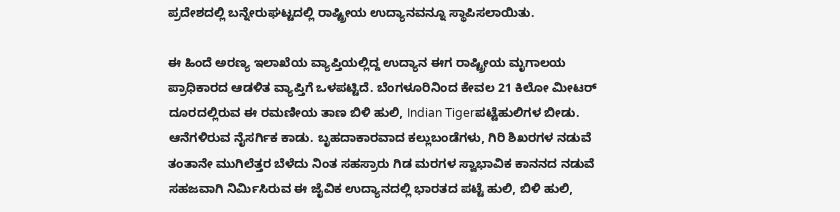ಪ್ರದೇಶದಲ್ಲಿ ಬನ್ನೇರುಘಟ್ಟದಲ್ಲಿ ರಾಷ್ಟ್ರೀಯ ಉದ್ಯಾನವನ್ನೂ ಸ್ಥಾಪಿಸಲಾಯಿತು.

ಈ ಹಿಂದೆ ಅರಣ್ಯ ಇಲಾಖೆಯ ವ್ಯಾಪ್ತಿಯಲ್ಲಿದ್ದ ಉದ್ಯಾನ ಈಗ ರಾಷ್ಟ್ರೀಯ ಮೃಗಾಲಯ ಪ್ರಾಧಿಕಾರದ ಆಡಳಿತ ವ್ಯಾಪ್ತಿಗೆ ಒಳಪಟ್ಟಿದೆ. ಬೆಂಗಳೂರಿನಿಂದ ಕೇವಲ 21 ಕಿಲೋ ಮೀಟರ್ ದೂರದಲ್ಲಿರುವ ಈ ರಮಣೀಯ ತಾಣ ಬಿಳಿ ಹುಲಿ, Indian Tigerಪಟ್ಟೆಹುಲಿಗಳ ಬೀಡು. ಆನೆಗಳಿರುವ ನೈಸರ್ಗಿಕ ಕಾಡು. ಬೃಹದಾಕಾರವಾದ ಕಲ್ಲುಬಂಡೆಗಳು, ಗಿರಿ ಶಿಖರಗಳ ನಡುವೆ ತಂತಾನೇ ಮುಗಿಲೆತ್ತರ ಬೆಳೆದು ನಿಂತ ಸಹಸ್ರಾರು ಗಿಡ ಮರಗಳ ಸ್ವಾಭಾವಿಕ ಕಾನನದ ನಡುವೆ ಸಹಜವಾಗಿ ನಿರ್ಮಿಸಿರುವ ಈ ಜೈವಿಕ ಉದ್ಯಾನದಲ್ಲಿ ಭಾರತದ ಪಟ್ಟೆ ಹುಲಿ, ಬಿಳಿ ಹುಲಿ,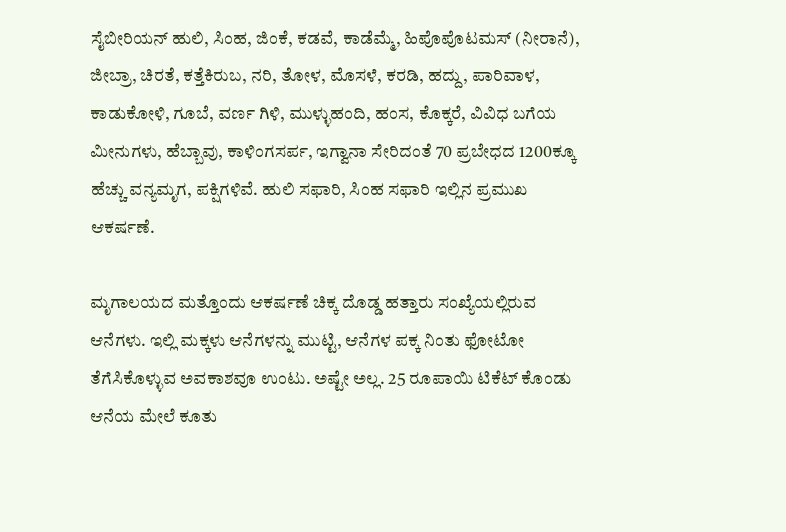ಸೈಬೀರಿಯನ್ ಹುಲಿ, ಸಿಂಹ, ಜಿಂಕೆ, ಕಡವೆ, ಕಾಡೆಮ್ಮೆ, ಹಿಪೊಪೊಟಮಸ್ (ನೀರಾನೆ), ಜೀಬ್ರಾ, ಚಿರತೆ, ಕತ್ತೆಕಿರುಬ, ನರಿ, ತೋಳ, ಮೊಸಳೆ, ಕರಡಿ, ಹದ್ದು, ಪಾರಿವಾಳ, ಕಾಡುಕೋಳಿ, ಗೂಬೆ, ವರ್ಣ ಗಿಳಿ, ಮುಳ್ಳುಹಂದಿ, ಹಂಸ, ಕೊಕ್ಕರೆ, ವಿವಿಧ ಬಗೆಯ ಮೀನುಗಳು, ಹೆಬ್ಬಾವು, ಕಾಳಿಂಗಸರ್ಪ, ಇಗ್ವಾನಾ ಸೇರಿದಂತೆ 70 ಪ್ರಬೇಧದ 1200ಕ್ಕೂ ಹೆಚ್ಚು ವನ್ಯಮೃಗ, ಪಕ್ಷಿಗಳಿವೆ. ಹುಲಿ ಸಫಾರಿ, ಸಿಂಹ ಸಫಾರಿ ಇಲ್ಲಿನ ಪ್ರಮುಖ ಆಕರ್ಷಣೆ.

ಮೃಗಾಲಯದ ಮತ್ತೊಂದು ಆಕರ್ಷಣೆ ಚಿಕ್ಕ ದೊಡ್ಡ ಹತ್ತಾರು ಸಂಖ್ಯೆಯಲ್ಲಿರುವ ಆನೆಗಳು. ಇಲ್ಲಿ ಮಕ್ಕಳು ಆನೆಗಳನ್ನು ಮುಟ್ಟಿ, ಆನೆಗಳ ಪಕ್ಕ ನಿಂತು ಫೋಟೋ ತೆಗೆಸಿಕೊಳ್ಳುವ ಅವಕಾಶವೂ ಉಂಟು. ಅಷ್ಟೇ ಅಲ್ಲ. 25 ರೂಪಾಯಿ ಟಿಕೆಟ್ ಕೊಂಡು ಆನೆಯ ಮೇಲೆ ಕೂತು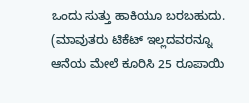ಒಂದು ಸುತ್ತು ಹಾಕಿಯೂ ಬರಬಹುದು. (ಮಾವುತರು ಟಿಕೆಟ್ ಇಲ್ಲದವರನ್ನೂ ಆನೆಯ ಮೇಲೆ ಕೂರಿಸಿ 25 ರೂಪಾಯಿ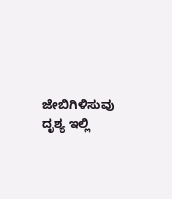ಜೇಬಿಗಿಳಿಸುವು ದೃಶ್ಯ ಇಲ್ಲಿ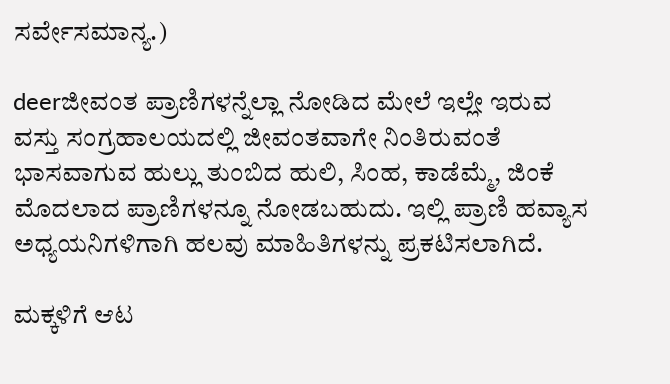ಸರ್ವೇಸಮಾನ್ಯ.)

deerಜೀವಂತ ಪ್ರಾಣಿಗಳನ್ನೆಲ್ಲಾ ನೋಡಿದ ಮೇಲೆ ಇಲ್ಲೇ ಇರುವ ವಸ್ತು ಸಂಗ್ರಹಾಲಯದಲ್ಲಿ ಜೀವಂತವಾಗೇ ನಿಂತಿರುವಂತೆ ಭಾಸವಾಗುವ ಹುಲ್ಲು ತುಂಬಿದ ಹುಲಿ, ಸಿಂಹ, ಕಾಡೆಮ್ಮೆ, ಜಿಂಕೆ ಮೊದಲಾದ ಪ್ರಾಣಿಗಳನ್ನೂ ನೋಡಬಹುದು. ಇಲ್ಲಿ ಪ್ರಾಣಿ ಹವ್ಯಾಸ ಅಧ್ಯಯನಿಗಳಿಗಾಗಿ ಹಲವು ಮಾಹಿತಿಗಳನ್ನು ಪ್ರಕಟಿಸಲಾಗಿದೆ.

ಮಕ್ಕಳಿಗೆ ಆಟ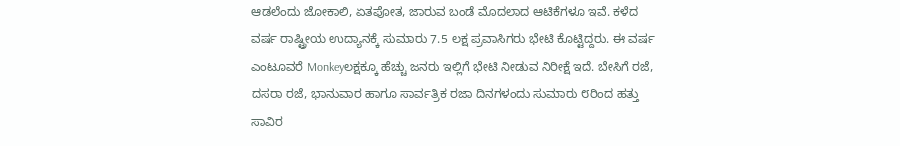ಆಡಲೆಂದು ಜೋಕಾಲಿ, ಏತಪೋತ, ಜಾರುವ ಬಂಡೆ ಮೊದಲಾದ ಆಟಿಕೆಗಳೂ ಇವೆ. ಕಳೆದ ವರ್ಷ ರಾಷ್ಟ್ರೀಯ ಉದ್ಯಾನಕ್ಕೆ ಸುಮಾರು 7.5 ಲಕ್ಷ ಪ್ರವಾಸಿಗರು ಭೇಟಿ ಕೊಟ್ಟಿದ್ದರು. ಈ ವರ್ಷ ಎಂಟೂವರೆ Monkeyಲಕ್ಷಕ್ಕೂ ಹೆಚ್ಚು ಜನರು ಇಲ್ಲಿಗೆ ಭೇಟಿ ನೀಡುವ ನಿರೀಕ್ಷೆ ಇದೆ. ಬೇಸಿಗೆ ರಜೆ, ದಸರಾ ರಜೆ, ಭಾನುವಾರ ಹಾಗೂ ಸಾರ್ವತ್ರಿಕ ರಜಾ ದಿನಗಳಂದು ಸುಮಾರು ೮ರಿಂದ ಹತ್ತು ಸಾವಿರ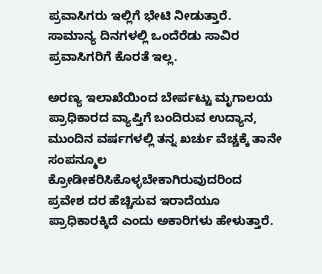ಪ್ರವಾಸಿಗರು ಇಲ್ಲಿಗೆ ಭೇಟಿ ನೀಡುತ್ತಾರೆ. ಸಾಮಾನ್ಯ ದಿನಗಳಲ್ಲಿ ಒಂದೆರೆಡು ಸಾವಿರ ಪ್ರವಾಸಿಗರಿಗೆ ಕೊರತೆ ಇಲ್ಲ.

ಅರಣ್ಯ ಇಲಾಖೆಯಿಂದ ಬೇರ್ಪಟ್ಟು ಮೃಗಾಲಯ ಪ್ರಾಧಿಕಾರದ ವ್ಯಾಪ್ತಿಗೆ ಬಂದಿರುವ ಉದ್ಯಾನ, ಮುಂದಿನ ವರ್ಷಗಳಲ್ಲಿ ತನ್ನ ಖರ್ಚು ವೆಚ್ಚಕ್ಕೆ ತಾನೇ ಸಂಪನ್ಮೂಲ ಕ್ರೋಡೀಕರಿಸಿಕೊಳ್ಳಬೇಕಾಗಿರುವುದರಿಂದ ಪ್ರವೇಶ ದರ ಹೆಚ್ಚಿಸುವ ಇರಾದೆಯೂ ಪ್ರಾಧಿಕಾರಕ್ಕಿದೆ ಎಂದು ಅಕಾರಿಗಳು ಹೇಳುತ್ತಾರೆ.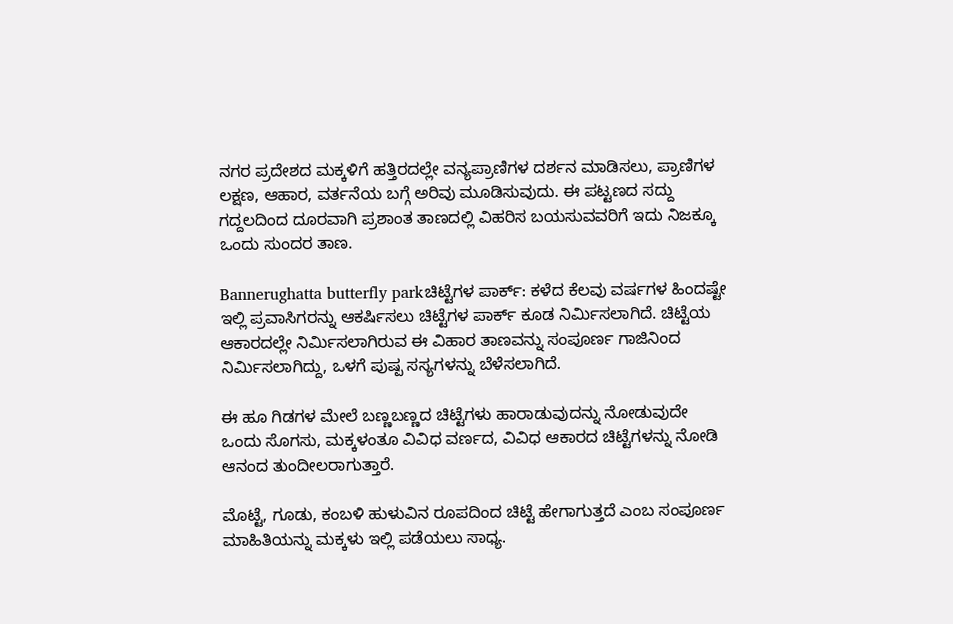ನಗರ ಪ್ರದೇಶದ ಮಕ್ಕಳಿಗೆ ಹತ್ತಿರದಲ್ಲೇ ವನ್ಯಪ್ರಾಣಿಗಳ ದರ್ಶನ ಮಾಡಿಸಲು, ಪ್ರಾಣಿಗಳ ಲಕ್ಷಣ, ಆಹಾರ, ವರ್ತನೆಯ ಬಗ್ಗೆ ಅರಿವು ಮೂಡಿಸುವುದು. ಈ ಪಟ್ಟಣದ ಸದ್ದು ಗದ್ದಲದಿಂದ ದೂರವಾಗಿ ಪ್ರಶಾಂತ ತಾಣದಲ್ಲಿ ವಿಹರಿಸ ಬಯಸುವವರಿಗೆ ಇದು ನಿಜಕ್ಕೂ ಒಂದು ಸುಂದರ ತಾಣ.

Bannerughatta butterfly parkಚಿಟ್ಟೆಗಳ ಪಾರ್ಕ್: ಕಳೆದ ಕೆಲವು ವರ್ಷಗಳ ಹಿಂದಷ್ಟೇ ಇಲ್ಲಿ ಪ್ರವಾಸಿಗರನ್ನು ಆಕರ್ಷಿಸಲು ಚಿಟ್ಟೆಗಳ ಪಾರ್ಕ್ ಕೂಡ ನಿರ್ಮಿಸಲಾಗಿದೆ. ಚಿಟ್ಟೆಯ ಆಕಾರದಲ್ಲೇ ನಿರ್ಮಿಸಲಾಗಿರುವ ಈ ವಿಹಾರ ತಾಣವನ್ನು ಸಂಪೂರ್ಣ ಗಾಜಿನಿಂದ ನಿರ್ಮಿಸಲಾಗಿದ್ದು, ಒಳಗೆ ಪುಷ್ಪ ಸಸ್ಯಗಳನ್ನು ಬೆಳೆಸಲಾಗಿದೆ.

ಈ ಹೂ ಗಿಡಗಳ ಮೇಲೆ ಬಣ್ಣಬಣ್ಣದ ಚಿಟ್ಟೆಗಳು ಹಾರಾಡುವುದನ್ನು ನೋಡುವುದೇ ಒಂದು ಸೊಗಸು, ಮಕ್ಕಳಂತೂ ವಿವಿಧ ವರ್ಣದ, ವಿವಿಧ ಆಕಾರದ ಚಿಟ್ಟೆಗಳನ್ನು ನೋಡಿ ಆನಂದ ತುಂದೀಲರಾಗುತ್ತಾರೆ.

ಮೊಟ್ಟೆ, ಗೂಡು, ಕಂಬಳಿ ಹುಳುವಿನ ರೂಪದಿಂದ ಚಿಟ್ಟೆ ಹೇಗಾಗುತ್ತದೆ ಎಂಬ ಸಂಪೂರ್ಣ ಮಾಹಿತಿಯನ್ನು ಮಕ್ಕಳು ಇಲ್ಲಿ ಪಡೆಯಲು ಸಾಧ್ಯ.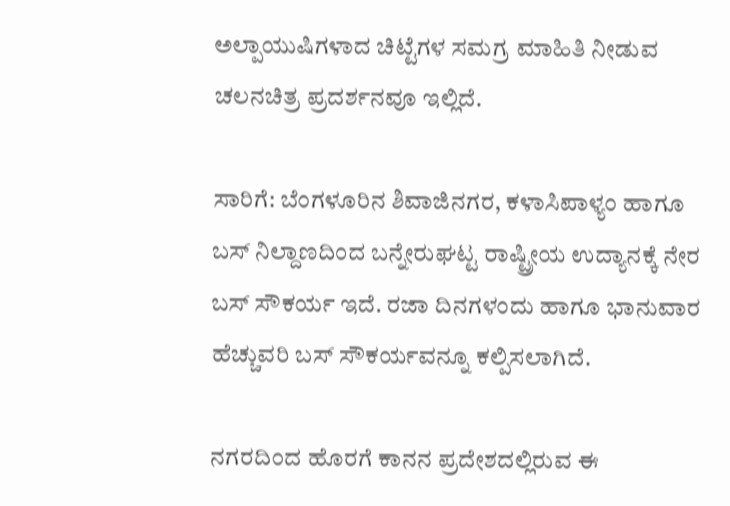ಅಲ್ಪಾಯುಷಿಗಳಾದ ಚಿಟ್ಟೆಗಳ ಸಮಗ್ರ ಮಾಹಿತಿ ನೀಡುವ ಚಲನಚಿತ್ರ ಪ್ರದರ್ಶನವೂ ಇಲ್ಲಿದೆ.

ಸಾರಿಗೆ: ಬೆಂಗಳೂರಿನ ಶಿವಾಜಿನಗರ, ಕಳಾಸಿಪಾಳ್ಯಂ ಹಾಗೂ ಬಸ್ ನಿಲ್ದಾಣದಿಂದ ಬನ್ನೇರುಘಟ್ಟ ರಾಷ್ಟ್ರೀಯ ಉದ್ಯಾನಕ್ಕೆ ನೇರ ಬಸ್ ಸೌಕರ್ಯ ಇದೆ. ರಜಾ ದಿನಗಳಂದು ಹಾಗೂ ಭಾನುವಾರ ಹೆಚ್ಚುವರಿ ಬಸ್ ಸೌಕರ್ಯವನ್ನೂ ಕಲ್ಪಿಸಲಾಗಿದೆ.

ನಗರದಿಂದ ಹೊರಗೆ ಕಾನನ ಪ್ರದೇಶದಲ್ಲಿರುವ ಈ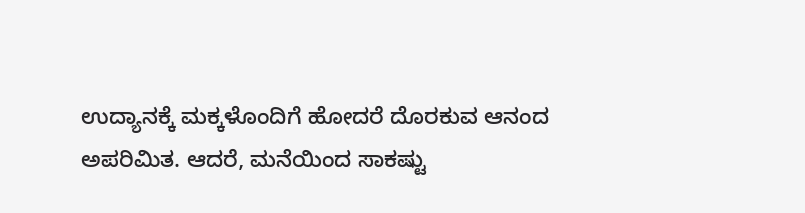ಉದ್ಯಾನಕ್ಕೆ ಮಕ್ಕಳೊಂದಿಗೆ ಹೋದರೆ ದೊರಕುವ ಆನಂದ ಅಪರಿಮಿತ. ಆದರೆ, ಮನೆಯಿಂದ ಸಾಕಷ್ಟು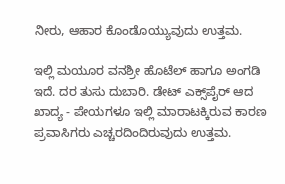ನೀರು, ಆಹಾರ ಕೊಂಡೊಯ್ಯುವುದು ಉತ್ತಮ.

ಇಲ್ಲಿ ಮಯೂರ ವನಶ್ರೀ ಹೊಟೆಲ್ ಹಾಗೂ ಅಂಗಡಿ ಇದೆ. ದರ ತುಸು ದುಬಾರಿ. ಡೇಟ್ ಎಕ್ಸ್‌ಪೈರ್ ಆದ ಖಾದ್ಯ - ಪೇಯಗಳೂ ಇಲ್ಲಿ ಮಾರಾಟಕ್ಕಿರುವ ಕಾರಣ ಪ್ರವಾಸಿಗರು ಎಚ್ಚರದಿಂದಿರುವುದು ಉತ್ತಮ.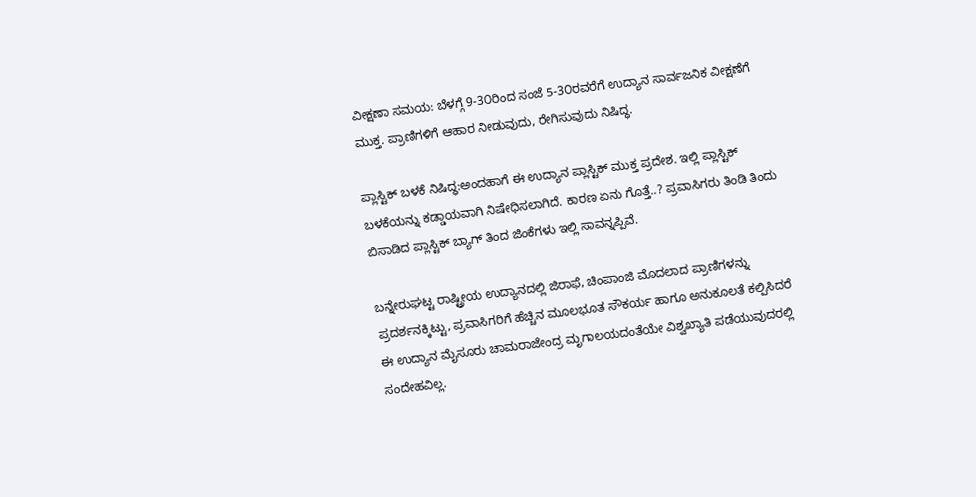ವೀಕ್ಷಣಾ ಸಮಯ: ಬೆಳಗ್ಗೆ 9-3೦ರಿಂದ ಸಂಜೆ 5-3೦ರವರೆಗೆ ಉದ್ಯಾನ ಸಾರ್ವಜನಿಕ ವೀಕ್ಷಣೆಗೆ ಮುಕ್ತ. ಪ್ರಾಣಿಗಳಿಗೆ ಆಹಾರ ನೀಡುವುದು, ರೇಗಿಸುವುದು ನಿಷಿದ್ಧ.

ಪ್ಲಾಸ್ಟಿಕ್ ಬಳಕೆ ನಿಷಿದ್ಧ:ಅಂದಹಾಗೆ ಈ ಉದ್ಯಾನ ಪ್ಲಾಸ್ಟಿಕ್ ಮುಕ್ತ ಪ್ರದೇಶ. ಇಲ್ಲಿ ಪ್ಲಾಸ್ಟಿಕ್ ಬಳಕೆಯನ್ನು ಕಡ್ಡಾಯವಾಗಿ ನಿಷೇಧಿಸಲಾಗಿದೆ. ಕಾರಣ ಏನು ಗೊತ್ತೆ..? ಪ್ರವಾಸಿಗರು ತಿಂಡಿ ತಿಂದು ಬಿಸಾಡಿದ ಪ್ಲಾಸ್ಟಿಕ್ ಬ್ಯಾಗ್ ತಿಂದ ಜಿಂಕೆಗಳು ಇಲ್ಲಿ ಸಾವನ್ನಪ್ಪಿವೆ.

ಬನ್ನೇರುಘಟ್ಟ ರಾಷ್ಟ್ರೀಯ ಉದ್ಯಾನದಲ್ಲಿ ಜಿರಾಫೆ, ಚಿಂಪಾಂಜಿ ಮೊದಲಾದ ಪ್ರಾಣಿಗಳನ್ನು ಪ್ರದರ್ಶನಕ್ಕಿಟ್ಟು, ಪ್ರವಾಸಿಗರಿಗೆ ಹೆಚ್ಚಿನ ಮೂಲಭೂತ ಸೌಕರ್ಯ ಹಾಗೂ ಅನುಕೂಲತೆ ಕಲ್ಪಿಸಿದರೆ ಈ ಉದ್ಯಾನ ಮೈಸೂರು ಚಾಮರಾಜೇಂದ್ರ ಮೃಗಾಲಯದಂತೆಯೇ ವಿಶ್ವಖ್ಯಾತಿ ಪಡೆಯುವುದರಲ್ಲಿ ಸಂದೇಹವಿಲ್ಲ.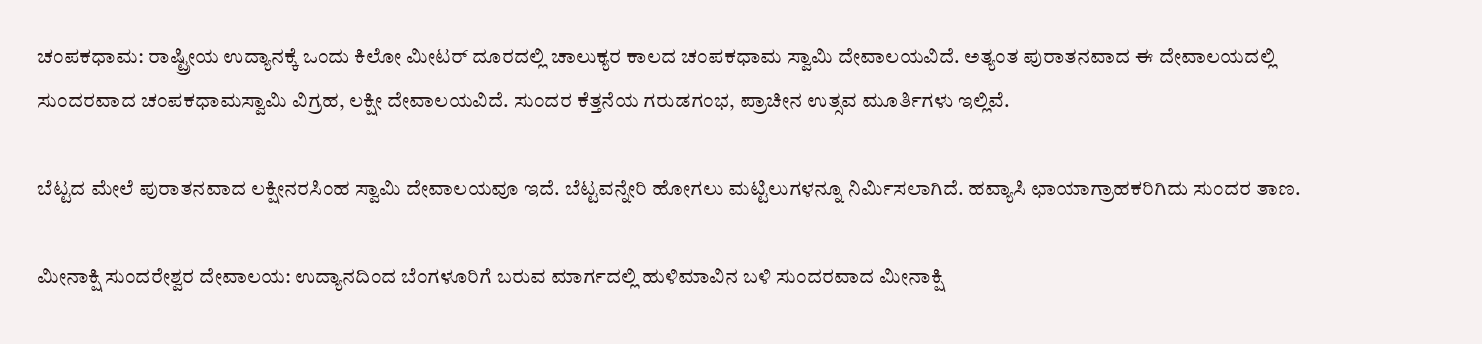ಚಂಪಕಧಾಮ: ರಾಷ್ಟ್ರೀಯ ಉದ್ಯಾನಕ್ಕೆ ಒಂದು ಕಿಲೋ ಮೀಟರ್ ದೂರದಲ್ಲಿ ಚಾಲುಕ್ಯರ ಕಾಲದ ಚಂಪಕಧಾಮ ಸ್ವಾಮಿ ದೇವಾಲಯವಿದೆ. ಅತ್ಯಂತ ಪುರಾತನವಾದ ಈ ದೇವಾಲಯದಲ್ಲಿ ಸುಂದರವಾದ ಚಂಪಕಧಾಮಸ್ವಾಮಿ ವಿಗ್ರಹ, ಲಕ್ಷೀ ದೇವಾಲಯವಿದೆ. ಸುಂದರ ಕೆತ್ತನೆಯ ಗರುಡಗಂಭ, ಪ್ರಾಚೀನ ಉತ್ಸವ ಮೂರ್ತಿಗಳು ಇಲ್ಲಿವೆ.

ಬೆಟ್ಟದ ಮೇಲೆ ಪುರಾತನವಾದ ಲಕ್ಷೀನರಸಿಂಹ ಸ್ವಾಮಿ ದೇವಾಲಯವೂ ಇದೆ. ಬೆಟ್ಟವನ್ನೇರಿ ಹೋಗಲು ಮಟ್ಟಿಲುಗಳನ್ನೂ ನಿರ್ಮಿಸಲಾಗಿದೆ. ಹವ್ಯಾಸಿ ಛಾಯಾಗ್ರಾಹಕರಿಗಿದು ಸುಂದರ ತಾಣ.

ಮೀನಾಕ್ಷಿ ಸುಂದರೇಶ್ವರ ದೇವಾಲಯ: ಉದ್ಯಾನದಿಂದ ಬೆಂಗಳೂರಿಗೆ ಬರುವ ಮಾರ್ಗದಲ್ಲಿ ಹುಳಿಮಾವಿನ ಬಳಿ ಸುಂದರವಾದ ಮೀನಾಕ್ಷಿ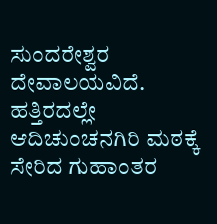ಸುಂದರೇಶ್ವರ ದೇವಾಲಯವಿದೆ. ಹತ್ತಿರದಲ್ಲೇ ಆದಿಚುಂಚನಗಿರಿ ಮಠಕ್ಕೆ ಸೇರಿದ ಗುಹಾಂತರ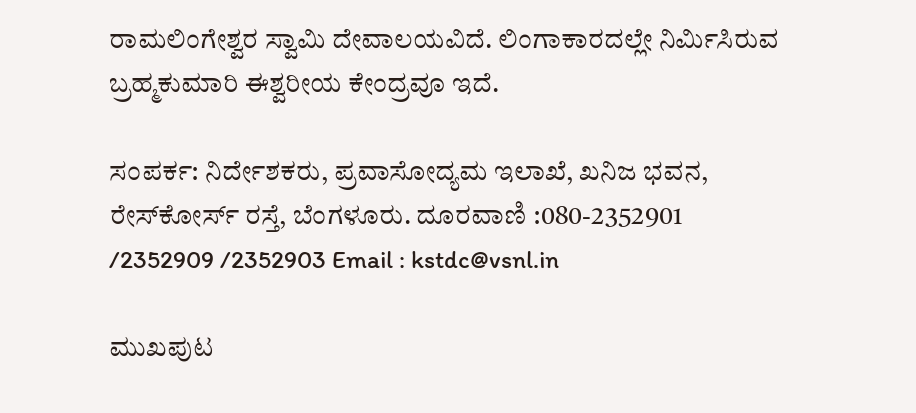ರಾಮಲಿಂಗೇಶ್ವರ ಸ್ವಾಮಿ ದೇವಾಲಯವಿದೆ. ಲಿಂಗಾಕಾರದಲ್ಲೇ ನಿರ್ಮಿಸಿರುವ ಬ್ರಹ್ಮಕುಮಾರಿ ಈಶ್ವರೀಯ ಕೇಂದ್ರವೂ ಇದೆ.

ಸಂಪರ್ಕ: ನಿರ್ದೇಶಕರು, ಪ್ರವಾಸೋದ್ಯಮ ಇಲಾಖೆ, ಖನಿಜ ಭವನ, ರೇಸ್‌ಕೋರ್ಸ್ ರಸ್ತೆ, ಬೆಂಗಳೂರು. ದೂರವಾಣಿ :080-2352901 /2352909 /2352903 Email : kstdc@vsnl.in

ಮುಖಪುಟ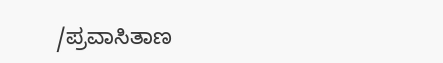/ಪ್ರವಾಸಿತಾಣ